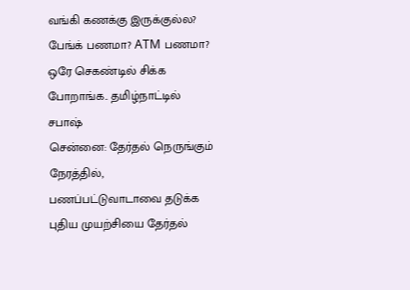வங்கி கணக்கு இருக்குல்ல? பேங்க் பணமா? ATM பணமா? ஒரே செகண்டில் சிக்க போறாங்க.. தமிழ்நாட்டில் சபாஷ்
சென்னை: தேர்தல் நெருங்கும் நேரத்தில், பணப்பட்டுவாடாவை தடுக்க புதிய முயற்சியை தேர்தல்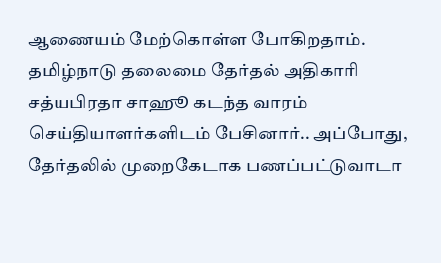ஆணையம் மேற்கொள்ள போகிறதாம்.
தமிழ்நாடு தலைமை தேர்தல் அதிகாரி சத்யபிரதா சாஹூ கடந்த வாரம் செய்தியாளர்களிடம் பேசினார்.. அப்போது, தேர்தலில் முறைகேடாக பணப்பட்டுவாடா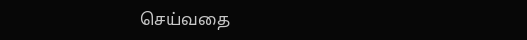செய்வதை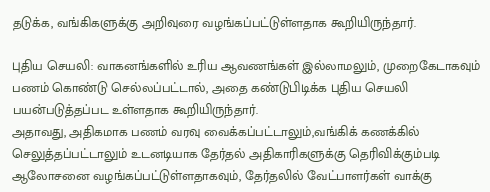தடுக்க, வங்கிகளுக்கு அறிவுரை வழங்கப்பட்டுள்ளதாக கூறியிருந்தார்.

புதிய செயலி: வாகனங்களில் உரிய ஆவணங்கள் இல்லாமலும், முறைகேடாகவும் பணம் கொண்டு செல்லப்பட்டால், அதை கண்டுபிடிக்க புதிய செயலி பயன்படுத்தப்பட உள்ளதாக கூறியிருந்தார்.
அதாவது, அதிகமாக பணம் வரவு வைக்கப்பட்டாலும்,வங்கிக் கணக்கில் செலுத்தப்பட்டாலும் உடனடியாக தேர்தல் அதிகாரிகளுக்கு தெரிவிக்கும்படி ஆலோசனை வழங்கப்பட்டுள்ளதாகவும், தேர்தலில் வேட்பாளர்கள் வாக்கு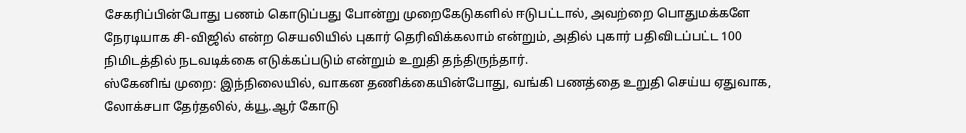சேகரிப்பின்போது பணம் கொடுப்பது போன்று முறைகேடுகளில் ஈடுபட்டால், அவற்றை பொதுமக்களே நேரடியாக சி-விஜில் என்ற செயலியில் புகார் தெரிவிக்கலாம் என்றும், அதில் புகார் பதிவிடப்பட்ட 100 நிமிடத்தில் நடவடிக்கை எடுக்கப்படும் என்றும் உறுதி தந்திருந்தார்.
ஸ்கேனிங் முறை: இந்நிலையில், வாகன தணிக்கையின்போது, வங்கி பணத்தை உறுதி செய்ய ஏதுவாக, லோக்சபா தேர்தலில், க்யூ.ஆர் கோடு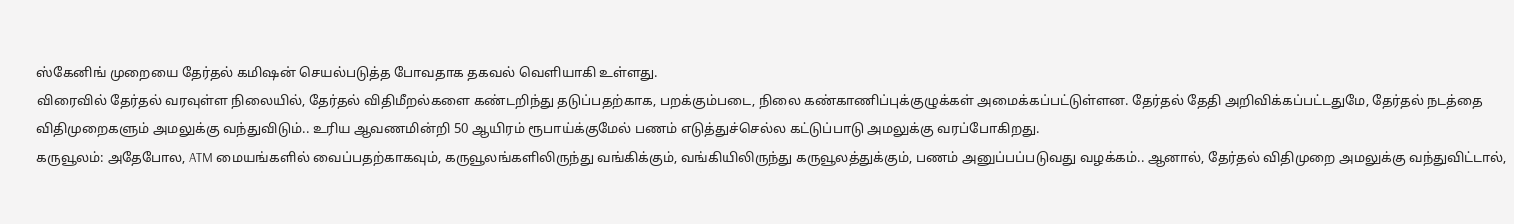ஸ்கேனிங் முறையை தேர்தல் கமிஷன் செயல்படுத்த போவதாக தகவல் வெளியாகி உள்ளது.
விரைவில் தேர்தல் வரவுள்ள நிலையில், தேர்தல் விதிமீறல்களை கண்டறிந்து தடுப்பதற்காக, பறக்கும்படை, நிலை கண்காணிப்புக்குழுக்கள் அமைக்கப்பட்டுள்ளன. தேர்தல் தேதி அறிவிக்கப்பட்டதுமே, தேர்தல் நடத்தை விதிமுறைகளும் அமலுக்கு வந்துவிடும்.. உரிய ஆவணமின்றி 50 ஆயிரம் ரூபாய்க்குமேல் பணம் எடுத்துச்செல்ல கட்டுப்பாடு அமலுக்கு வரப்போகிறது.
கருவூலம்: அதேபோல, ATM மையங்களில் வைப்பதற்காகவும், கருவூலங்களிலிருந்து வங்கிக்கும், வங்கியிலிருந்து கருவூலத்துக்கும், பணம் அனுப்பப்படுவது வழக்கம்.. ஆனால், தேர்தல் விதிமுறை அமலுக்கு வந்துவிட்டால்,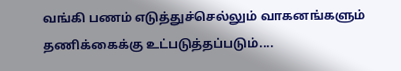வங்கி பணம் எடுத்துச்செல்லும் வாகனங்களும் தணிக்கைக்கு உட்படுத்தப்படும்....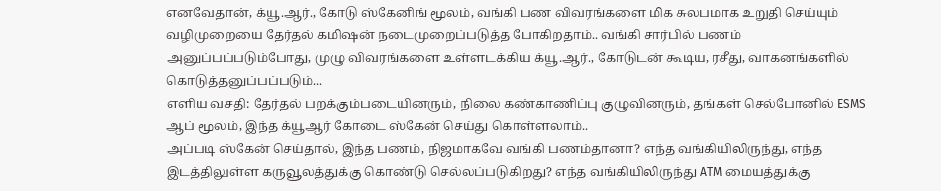எனவேதான், க்யூ.ஆர்., கோடு ஸ்கேனிங் மூலம், வங்கி பண விவரங்களை மிக சுலபமாக உறுதி செய்யும் வழிமுறையை தேர்தல் கமிஷன் நடைமுறைப்படுத்த போகிறதாம்.. வங்கி சார்பில் பணம் அனுப்பப்படும்போது, முழு விவரங்களை உள்ளடக்கிய க்யூ.ஆர்., கோடுடன் கூடிய, ரசீது, வாகனங்களில் கொடுத்தனுப்பப்படும்...
எளிய வசதி: தேர்தல் பறக்கும்படையினரும், நிலை கண்காணிப்பு குழுவினரும், தங்கள் செல்போனில் ESMS ஆப் மூலம், இந்த க்யூஆர் கோடை ஸ்கேன் செய்து கொள்ளலாம்..
அப்படி ஸ்கேன் செய்தால், இந்த பணம், நிஜமாகவே வங்கி பணம்தானா? எந்த வங்கியிலிருந்து, எந்த இடத்திலுள்ள கருவூலத்துக்கு கொண்டு செல்லப்படுகிறது? எந்த வங்கியிலிருந்து ATM மையத்துக்கு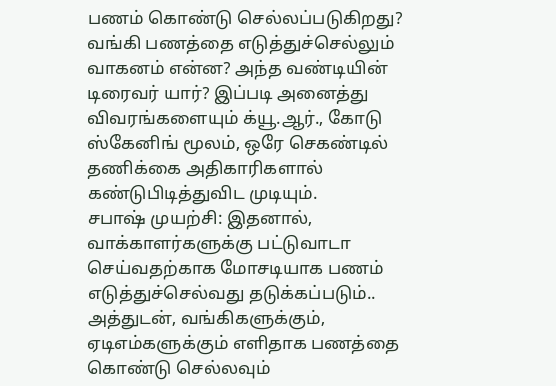பணம் கொண்டு செல்லப்படுகிறது? வங்கி பணத்தை எடுத்துச்செல்லும் வாகனம் என்ன? அந்த வண்டியின் டிரைவர் யார்? இப்படி அனைத்து விவரங்களையும் க்யூ.ஆர்., கோடு ஸ்கேனிங் மூலம், ஒரே செகண்டில் தணிக்கை அதிகாரிகளால் கண்டுபிடித்துவிட முடியும்.
சபாஷ் முயற்சி: இதனால், வாக்காளர்களுக்கு பட்டுவாடா செய்வதற்காக மோசடியாக பணம் எடுத்துச்செல்வது தடுக்கப்படும்.. அத்துடன், வங்கிகளுக்கும், ஏடிஎம்களுக்கும் எளிதாக பணத்தை கொண்டு செல்லவும்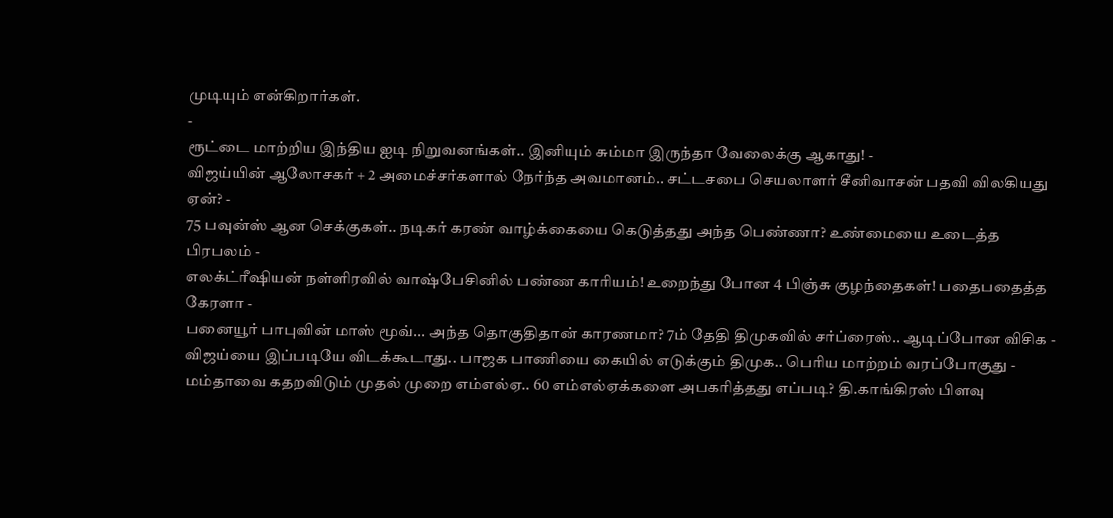முடியும் என்கிறார்கள்.
-
ரூட்டை மாற்றிய இந்திய ஐடி நிறுவனங்கள்.. இனியும் சும்மா இருந்தா வேலைக்கு ஆகாது! -
விஜய்யின் ஆலோசகர் + 2 அமைச்சர்களால் நேர்ந்த அவமானம்.. சட்டசபை செயலாளர் சீனிவாசன் பதவி விலகியது ஏன்? -
75 பவுன்ஸ் ஆன செக்குகள்.. நடிகர் கரண் வாழ்க்கையை கெடுத்தது அந்த பெண்ணா? உண்மையை உடைத்த பிரபலம் -
எலக்ட்ரீஷியன் நள்ளிரவில் வாஷ்பேசினில் பண்ண காரியம்! உறைந்து போன 4 பிஞ்சு குழந்தைகள்! பதைபதைத்த கேரளா -
பனையூர் பாபுவின் மாஸ் மூவ்... அந்த தொகுதிதான் காரணமா? 7ம் தேதி திமுகவில் சர்ப்ரைஸ்.. ஆடிப்போன விசிக -
விஜய்யை இப்படியே விடக்கூடாது.. பாஜக பாணியை கையில் எடுக்கும் திமுக.. பெரிய மாற்றம் வரப்போகுது -
மம்தாவை கதறவிடும் முதல் முறை எம்எல்ஏ.. 60 எம்எல்ஏக்களை அபகரித்தது எப்படி? தி.காங்கிரஸ் பிளவு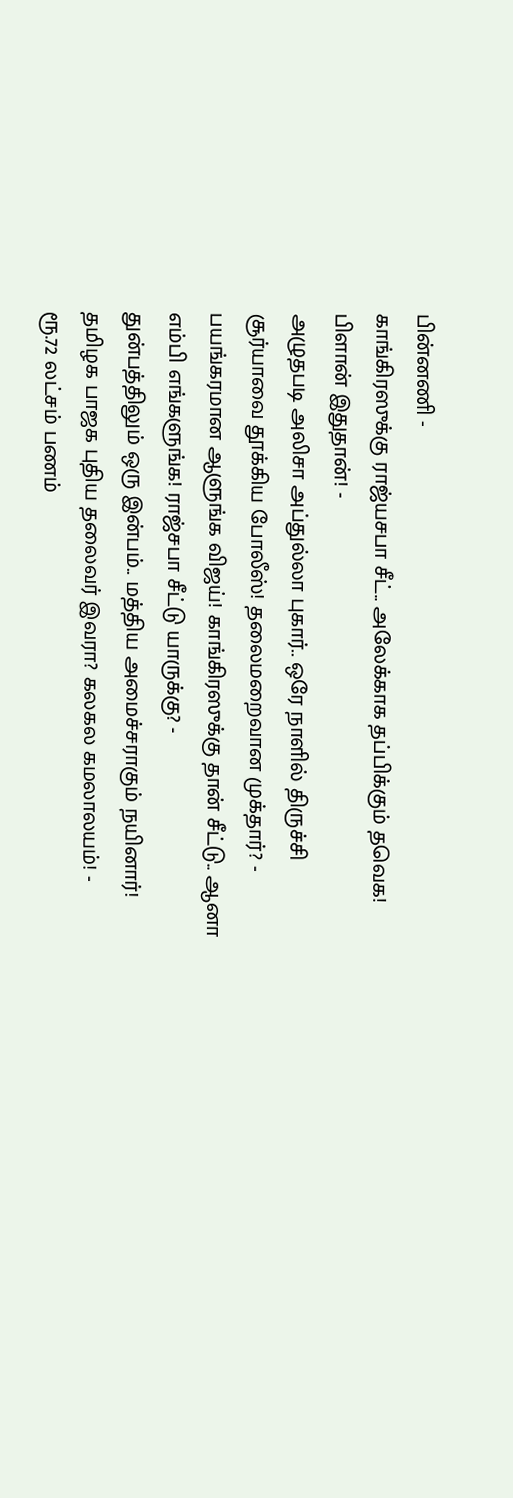பின்னணி -
காங்கிரஸுக்கு ராஜ்யசபா சீட்.. அலேக்காக தப்பிக்கும் தவெக! பிளான் இதுதான்! -
அழுதபடி அலிசா அப்துல்லா புகார்.. ஒரே நாளில் திருச்சி சூர்யாவை தூக்கிய போலீஸ்! தலைமறைவான முக்தார்? -
பயங்கரமான ஆளுங்க விஜய்! காங்கிரஸுக்கு தான் சீட்டு.. ஆனா எம்பி எங்களுங்க! ராஜ்சபா சீட்டு யாருக்கு? -
துன்பத்திலும் ஒரு இன்பம்.. மத்திய அமைச்சராகும் நயினார்! தமிழக பாஜக புதிய தலைவர் இவரா? கலகல கமலாலயம்! -
ரூ.72 லட்சம் பணம்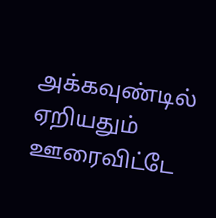அக்கவுண்டில் ஏறியதும் ஊரைவிட்டே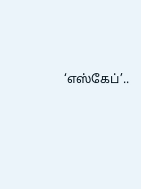‘எஸ்கேப்’..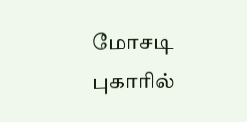மோசடி புகாரில்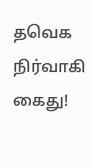தவெக நிர்வாகி கைது!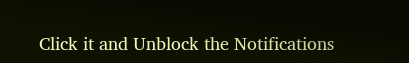Click it and Unblock the Notifications